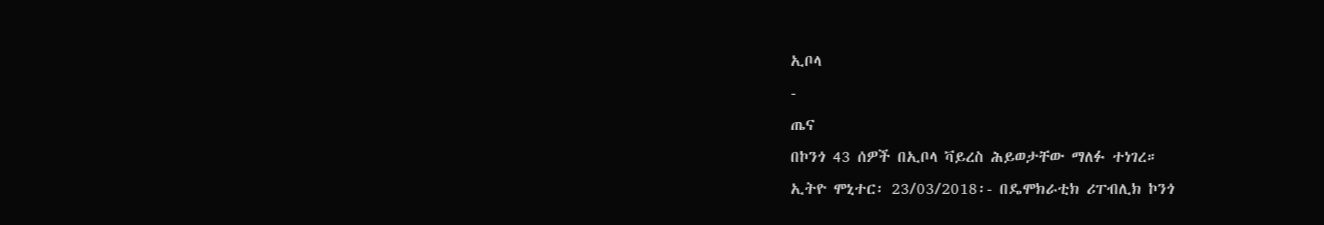ኢቦላ
-
ጤና
በኮንጎ 43 ሰዎች በኢቦላ ቫይረስ ሕይወታቸው ማለፉ ተነገረ።
ኢትዮ ሞኒተር፡ 23/03/2018፡- በዴሞክራቲክ ሪፐብሊክ ኮንጎ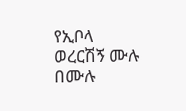የኢቦላ ወረርሽኝ ሙሉ በሙሉ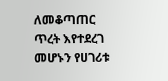ለመቆጣጠር ጥረት እየተደረገ መሆኑን የሀገሪቱ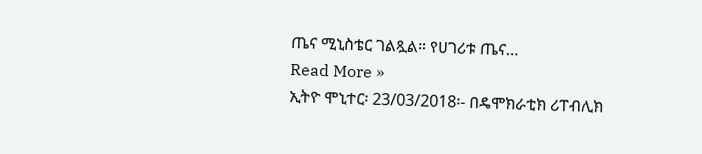ጤና ሚኒስቴር ገልጿል። የሀገሪቱ ጤና…
Read More »
ኢትዮ ሞኒተር፡ 23/03/2018፡- በዴሞክራቲክ ሪፐብሊክ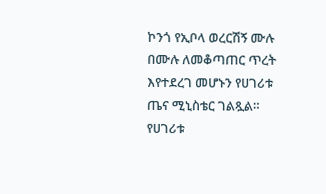ኮንጎ የኢቦላ ወረርሽኝ ሙሉ በሙሉ ለመቆጣጠር ጥረት እየተደረገ መሆኑን የሀገሪቱ ጤና ሚኒስቴር ገልጿል። የሀገሪቱ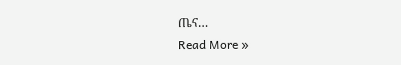ጤና…
Read More »